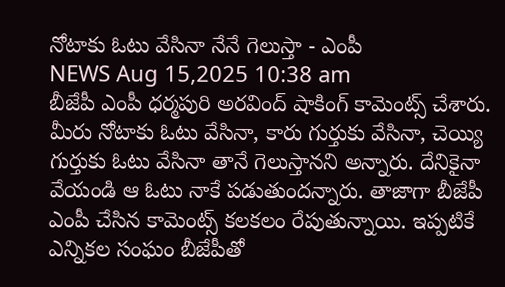నోటాకు ఓటు వేసినా నేనే గెలుస్తా - ఎంపీ
NEWS Aug 15,2025 10:38 am
బీజేపీ ఎంపీ ధర్మపురి అరవింద్ షాకింగ్ కామెంట్స్ చేశారు. మీరు నోటాకు ఓటు వేసినా, కారు గుర్తుకు వేసినా, చెయ్యి గుర్తుకు ఓటు వేసినా తానే గెలుస్తానని అన్నారు. దేనికైనా వేయండి ఆ ఓటు నాకే పడుతుందన్నారు. తాజాగా బీజేపీ ఎంపీ చేసిన కామెంట్స్ కలకలం రేపుతున్నాయి. ఇప్పటికే ఎన్నికల సంఘం బీజేపీతో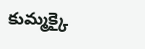కుమ్మక్కై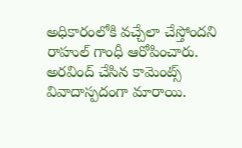అధికారంలోకి వచ్చేలా చేస్తోందని రాహుల్ గాంధీ ఆరోపించారు. అరవింద్ చేసిన కామెంట్స్ వివాదాస్పదంగా మారాయి.